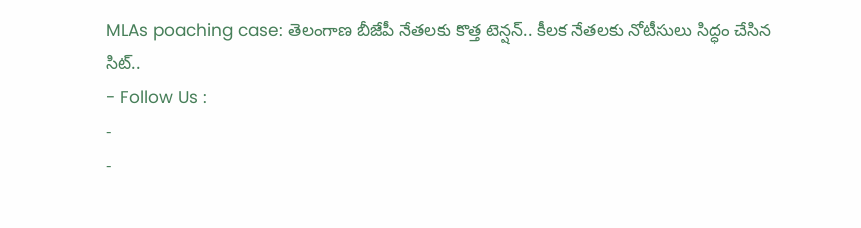MLAs poaching case: తెలంగాణ బీజేపీ నేతలకు కొత్త టెన్షన్.. కీలక నేతలకు నోటీసులు సిద్ధం చేసిన సిట్..
- Follow Us :
-
-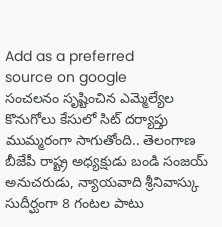Add as a preferred
source on google
సంచలనం సృష్టించిన ఎమ్మెల్యేల కొనుగోలు కేసులో సిట్ దర్యాప్తు ముమ్మరంగా సాగుతోంది.. తెలంగాణ బీజేపీ రాష్ట్ర అధ్యక్షుడు బండి సంజయ్ అనుచరుడు, న్యాయవాది శ్రీనివాస్కు సుదీర్ఘంగా 8 గంటల పాటు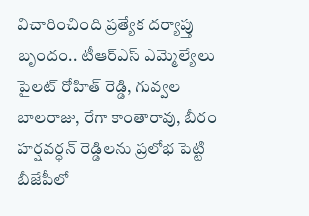విచారించింది ప్రత్యేక దర్యాప్తు బృందం.. టీఆర్ఎస్ ఎమ్మెల్యేలు పైలట్ రోహిత్ రెడ్డి, గువ్వల బాలరాజు, రేగా కాంతారావు, బీరం హర్షవర్ధన్ రెడ్డిలను ప్రలోభ పెట్టి బీజేపీలో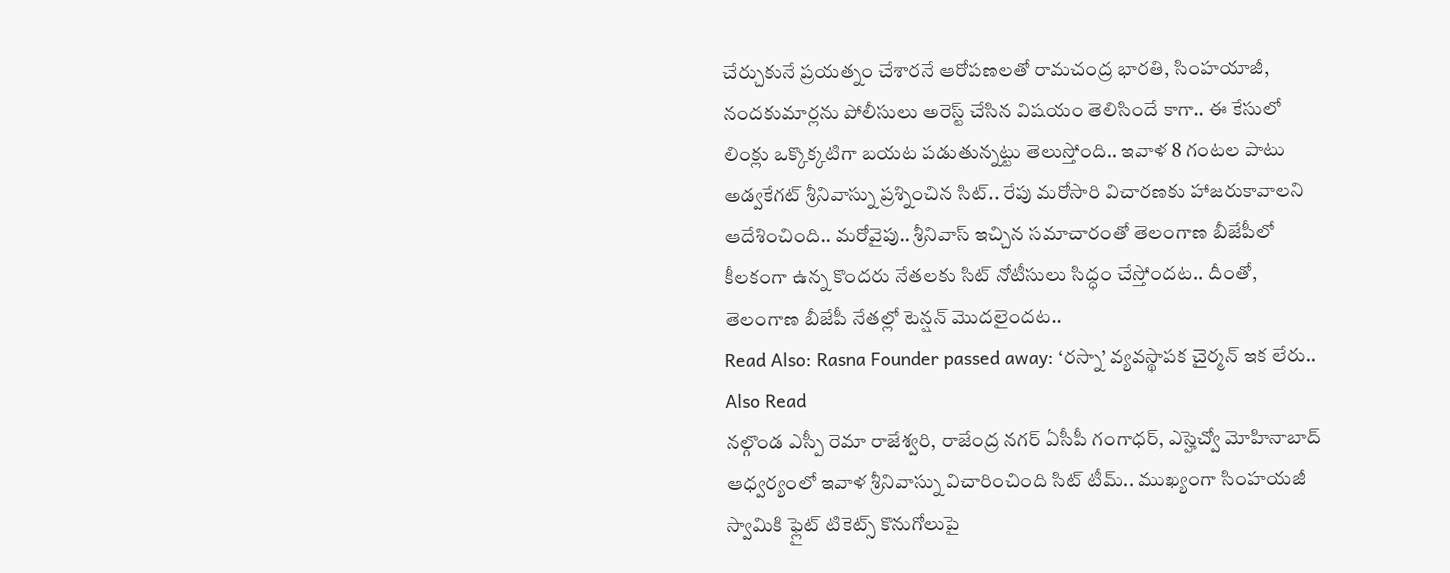చేర్చుకునే ప్రయత్నం చేశారనే ఆరోపణలతో రామచంద్ర భారతి, సింహయాజీ, నందకుమార్లను పోలీసులు అరెస్ట్ చేసిన విషయం తెలిసిందే కాగా.. ఈ కేసులో లింక్లు ఒక్కొక్కటిగా బయట పడుతున్నట్టు తెలుస్తోంది.. ఇవాళ 8 గంటల పాటు అడ్వకేగట్ శ్రీనివాస్ను ప్రశ్నించిన సిట్.. రేపు మరోసారి విచారణకు హాజరుకావాలని ఆదేశించింది.. మరోవైపు.. శ్రీనివాస్ ఇచ్చిన సమాచారంతో తెలంగాణ బీజేపీలో కీలకంగా ఉన్న కొందరు నేతలకు సిట్ నోటీసులు సిద్ధం చేస్తోందట.. దీంతో, తెలంగాణ బీజేపీ నేతల్లో టెన్షన్ మొదలైందట..
Read Also: Rasna Founder passed away: ‘రస్నా’ వ్యవస్థాపక చైర్మన్ ఇక లేరు..
Also Read
నల్గొండ ఎస్పీ రెమా రాజేశ్వరి, రాజేంద్ర నగర్ ఏసీపీ గంగాధర్, ఎస్హెచ్వో మోహినాబాద్ ఆధ్వర్యంలో ఇవాళ శ్రీనివాస్ను విచారించింది సిట్ టీమ్.. ముఖ్యంగా సింహయజీ స్వామికి ఫ్లైట్ టికెట్స్ కొనుగోలుపై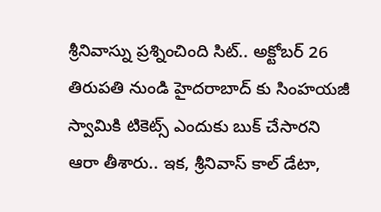శ్రీనివాస్ను ప్రశ్నించింది సిట్.. అక్టోబర్ 26 తిరుపతి నుండి హైదరాబాద్ కు సింహయజీ స్వామికి టికెట్స్ ఎందుకు బుక్ చేసారని ఆరా తీశారు.. ఇక, శ్రీనివాస్ కాల్ డేటా,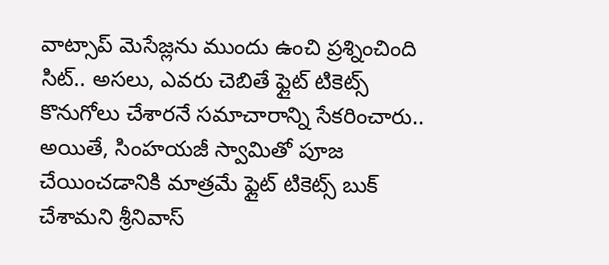వాట్సాప్ మెసేజ్లను ముందు ఉంచి ప్రశ్నించింది సిట్.. అసలు, ఎవరు చెబితే ఫ్లైట్ టికెట్స్ కొనుగోలు చేశారనే సమాచారాన్ని సేకరించారు.. అయితే, సింహయజీ స్వామితో పూజ చేయించడానికి మాత్రమే ఫ్లైట్ టికెట్స్ బుక్ చేశామని శ్రీనివాస్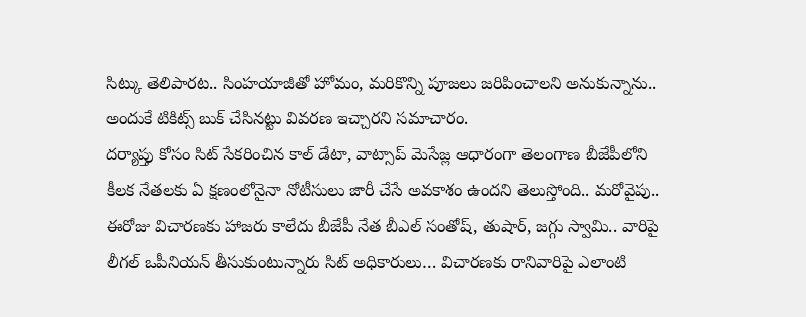సిట్కు తెలిపారట.. సింహయాజీతో హోమం, మరికొన్ని పూజలు జరిపించాలని అనుకున్నాను.. అందుకే టికిట్స్ బుక్ చేసినట్టు వివరణ ఇచ్చారని సమాచారం.
దర్యాప్తు కోసం సిట్ సేకరించిన కాల్ డేటా, వాట్సాప్ మెసేజ్ల ఆధారంగా తెలంగాణ బీజేపీలోని కీలక నేతలకు ఏ క్షణంలోనైనా నోటీసులు జారీ చేసే అవకాశం ఉందని తెలుస్తోంది.. మరోవైపు.. ఈరోజు విచారణకు హాజరు కాలేదు బీజేపీ నేత బీఎల్ సంతోష్, తుషార్, జగ్గు స్వామి.. వారిపై లీగల్ ఒపీనియన్ తీసుకుంటున్నారు సిట్ అధికారులు… విచారణకు రానివారిపై ఎలాంటి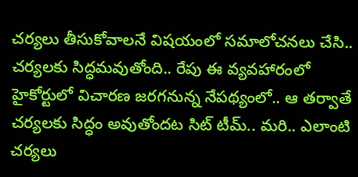చర్యలు తీసుకోవాలనే విషయంలో సమాలోచనలు చేసి.. చర్యలకు సిద్ధమవుతోంది.. రేపు ఈ వ్యవహారంలో హైకోర్టులో విచారణ జరగనున్న నేపథ్యంలో.. ఆ తర్వాతే చర్యలకు సిద్ధం అవుతోందట సిట్ టీమ్.. మరి.. ఎలాంటి చర్యలు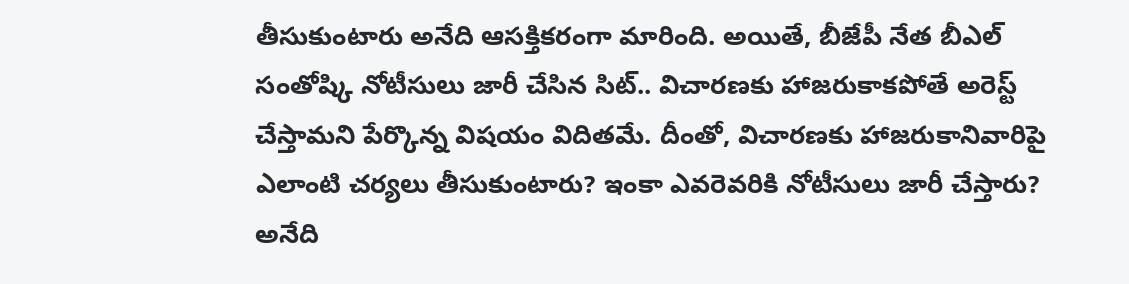తీసుకుంటారు అనేది ఆసక్తికరంగా మారింది. అయితే, బీజేపీ నేత బీఎల్ సంతోష్కి నోటీసులు జారీ చేసిన సిట్.. విచారణకు హాజరుకాకపోతే అరెస్ట్ చేస్తామని పేర్కొన్న విషయం విదితమే. దీంతో, విచారణకు హాజరుకానివారిపై ఎలాంటి చర్యలు తీసుకుంటారు? ఇంకా ఎవరెవరికి నోటీసులు జారీ చేస్తారు? అనేది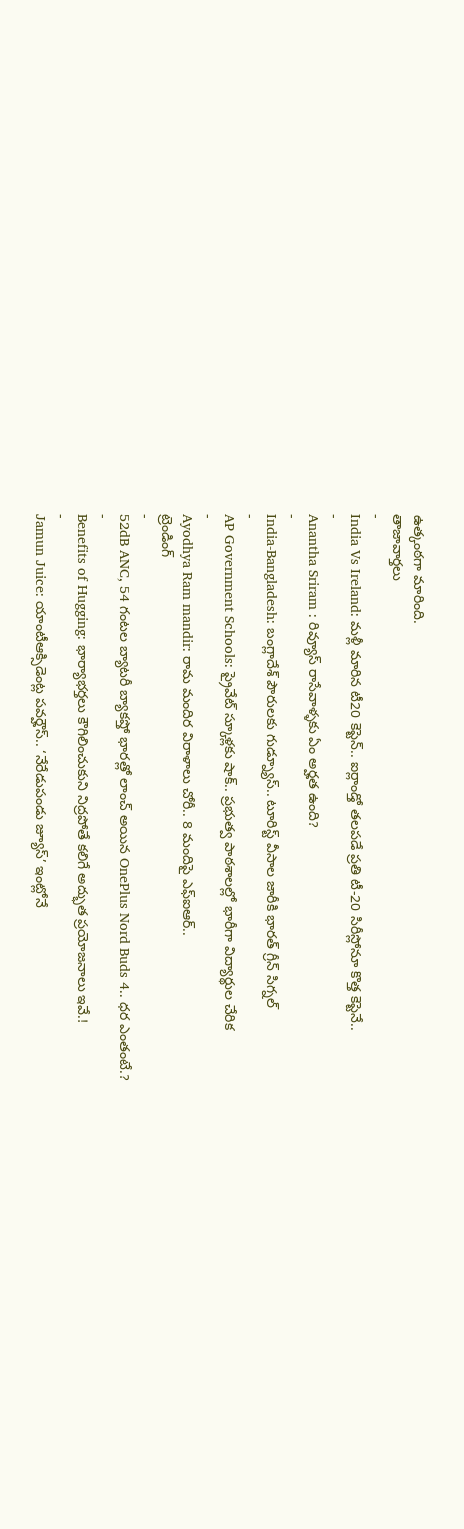ఉత్కంఠగా మారింది.
తాజావార్తలు
-
India Vs Ireland: మళ్లీ మారిన టీ20 కెప్టెన్.. ఐర్లాండ్తో తలపడే ప్రతి టీ-20 సిరీస్లోనూ కొత్త కెప్టెనే..
-
Anantha Sriram : రివ్యూస్ రాసేవాళ్ళకు ఏం అర్హత ఉంది?
-
India-Bangladesh: బంగ్లాదేశ్ పౌరులకు గుడ్న్యూస్.. టూరిస్ట్ వీసాల జారీకి భారత్ గ్రీన్ సిగ్నల్
-
AP Government Schools: ప్రైవేట్ స్కూళ్లకు షాక్.. ప్రభుత్వ పాఠశాలల్లో భారీగా విద్యార్థుల చేరిక
-
Ayodhya Ram mandir: రామ మందిర విరాళాలు చోరీ.. 8 మందిపై ఎఫ్ఐఆర్..
ట్రెండింగ్
-
52dB ANC, 54 గంటల బ్యాటరీ బ్యాకప్తో భారత్లో లాంచ్ అయిన OnePlus Nord Buds 4.. ధర ఎంతంటే.?
-
Benefits of Hugging: భార్యాభర్తలు కౌగిలించుకుని నిద్రపోతే కలిగే అద్భుత ప్రయోజనాలు ఇవే.!
-
Jamun Juice: యాంటీఆక్సిడెంట్ల పవర్హౌస్.. ‘నేరేడుపండు జ్యూస్’ ఇంట్లోనే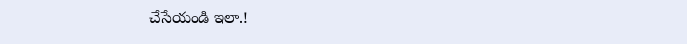చేసేయండి ఇలా.!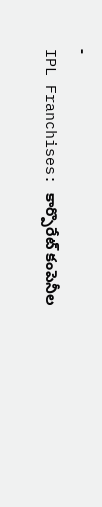-
IPL Franchises: కార్పొరేట్ కంపెనీల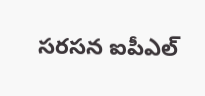సరసన ఐపీఎల్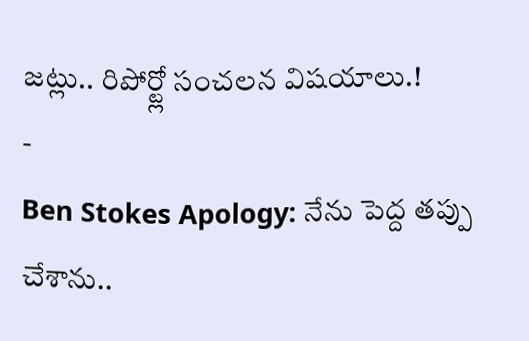జట్లు.. రిపోర్ట్లో సంచలన విషయాలు.!
-
Ben Stokes Apology: నేను పెద్ద తప్పు చేశాను..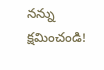నన్ను క్షమించండి!